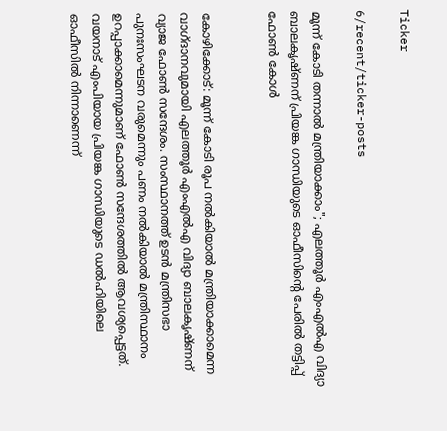Ticker

6/recent/ticker-posts

മൂന്ന് കോടി തന്നാൽ മന്ത്രിയാക്കാം"; എലത്തൂർ എംഎൽഎ വിദ്യാ ബാലകൃഷ്ണന് പ്രിയങ്ക ഗാന്ധിയുടെ ഓഫീസിന്റെ പേരിൽ തട്ടിപ്പ് ഫോൺ കോൾ


കോഴിക്കോട്: മൂന്ന് കോടി രൂപ നൽകിയാൽ മന്ത്രിയാക്കാമെന്ന വാഗ്ദാനവുമായി എലത്തൂർ എംഎൽഎ വിദ്യാ ബാലകൃഷ്ണന് വ്യാജ ഫോൺ സന്ദേശം. സംസ്ഥാനത്ത് ഉടൻ മന്ത്രിസഭാ പുനഃസംഘടന വരുമെന്നും പണം നൽകിയാൽ മന്ത്രിസ്ഥാനം ഉറപ്പാക്കാമെന്നുമാണ് ഫോൺ സന്ദേശത്തിൽ ആവശ്യപ്പെട്ടത്. വയനാട് എംപിയായ പ്രിയങ്ക ഗാന്ധിയുടെ ഡൽഹിയിലെ ഓഫീസിൽ നിന്നാണെന്ന്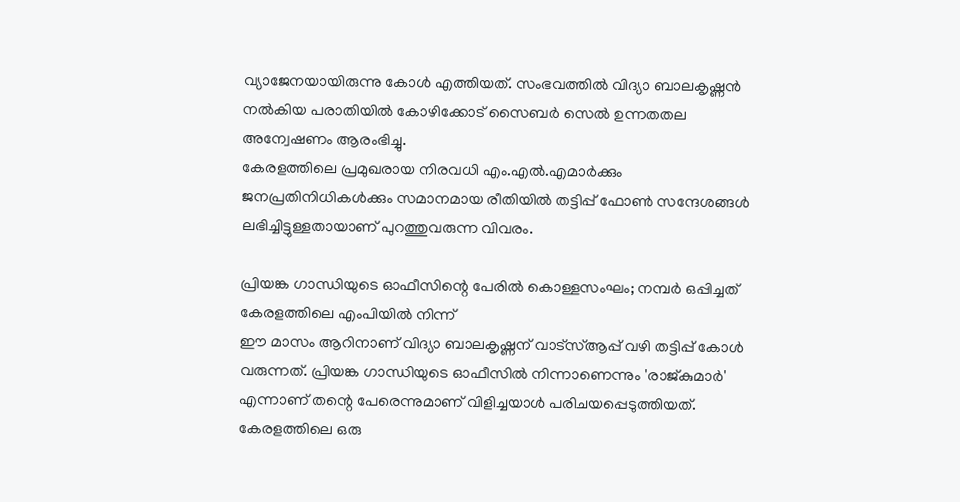വ്യാജേനയായിരുന്നു കോൾ എത്തിയത്. സംഭവത്തിൽ വിദ്യാ ബാലകൃഷ്ണൻ നൽകിയ പരാതിയിൽ കോഴിക്കോട് സൈബർ സെൽ ഉന്നതതല അന്വേഷണം ആരംഭിച്ചു.
കേരളത്തിലെ പ്രമുഖരായ നിരവധി എം.എൽ.എമാർക്കും ജനപ്രതിനിധികൾക്കും സമാനമായ രീതിയിൽ തട്ടിപ്പ് ഫോൺ സന്ദേശങ്ങൾ ലഭിച്ചിട്ടുള്ളതായാണ് പുറത്തുവരുന്ന വിവരം.

പ്രിയങ്ക ഗാന്ധിയുടെ ഓഫീസിന്റെ പേരിൽ കൊള്ളസംഘം; നമ്പർ ഒപ്പിച്ചത് കേരളത്തിലെ എംപിയിൽ നിന്ന്
ഈ മാസം ആറിനാണ് വിദ്യാ ബാലകൃഷ്ണന് വാട്‌സ്ആപ്പ് വഴി തട്ടിപ്പ് കോൾ വരുന്നത്. പ്രിയങ്ക ഗാന്ധിയുടെ ഓഫീസിൽ നിന്നാണെന്നും 'രാജ്കുമാർ' എന്നാണ് തന്റെ പേരെന്നുമാണ് വിളിച്ചയാൾ പരിചയപ്പെടുത്തിയത്. കേരളത്തിലെ ഒരു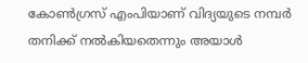കോൺഗ്രസ് എംപിയാണ് വിദ്യയുടെ നമ്പർ തനിക്ക് നൽകിയതെന്നും അയാൾ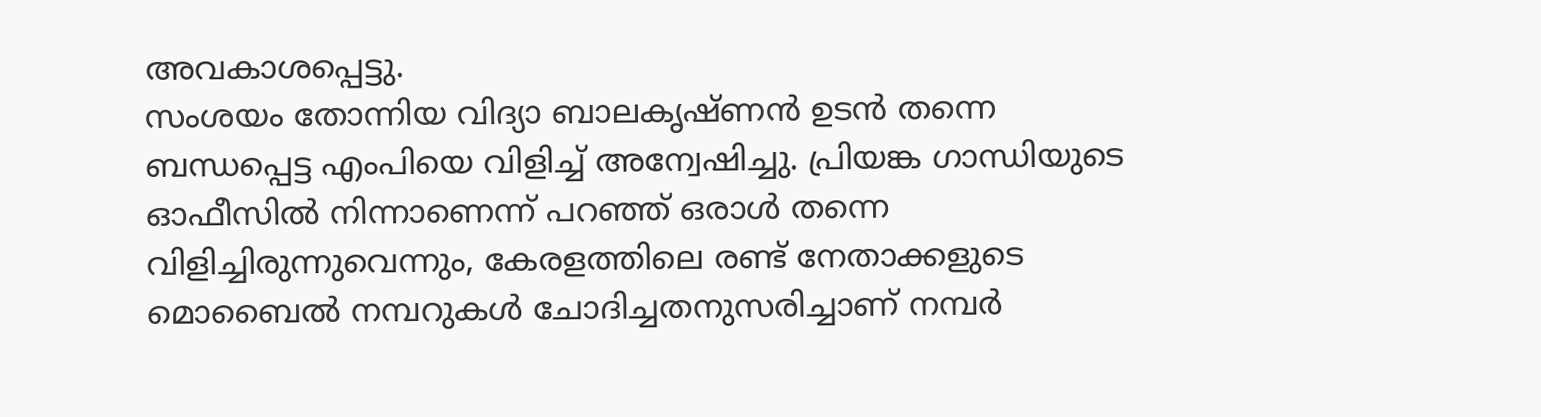അവകാശപ്പെട്ടു.
സംശയം തോന്നിയ വിദ്യാ ബാലകൃഷ്ണൻ ഉടൻ തന്നെ ബന്ധപ്പെട്ട എംപിയെ വിളിച്ച് അന്വേഷിച്ചു. പ്രിയങ്ക ഗാന്ധിയുടെ ഓഫീസിൽ നിന്നാണെന്ന് പറഞ്ഞ് ഒരാൾ തന്നെ വിളിച്ചിരുന്നുവെന്നും, കേരളത്തിലെ രണ്ട് നേതാക്കളുടെ മൊബൈൽ നമ്പറുകൾ ചോദിച്ചതനുസരിച്ചാണ് നമ്പർ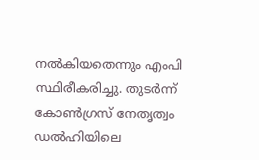നൽകിയതെന്നും എംപി സ്ഥിരീകരിച്ചു. തുടർന്ന് കോൺഗ്രസ് നേതൃത്വം ഡൽഹിയിലെ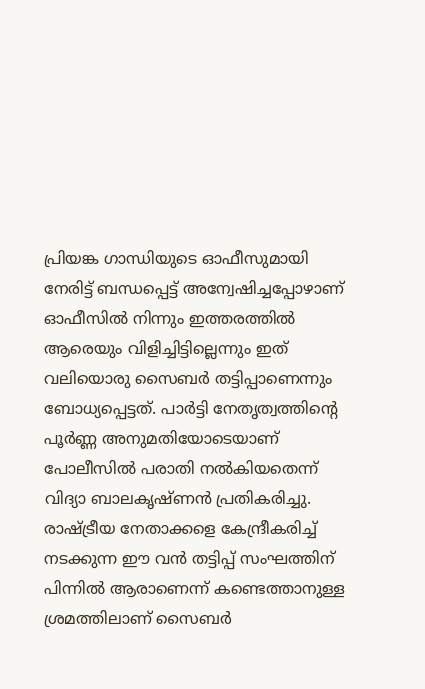പ്രിയങ്ക ഗാന്ധിയുടെ ഓഫീസുമായി നേരിട്ട് ബന്ധപ്പെട്ട് അന്വേഷിച്ചപ്പോഴാണ് ഓഫീസിൽ നിന്നും ഇത്തരത്തിൽ ആരെയും വിളിച്ചിട്ടില്ലെന്നും ഇത് വലിയൊരു സൈബർ തട്ടിപ്പാണെന്നും ബോധ്യപ്പെട്ടത്. പാർട്ടി നേതൃത്വത്തിന്റെ പൂർണ്ണ അനുമതിയോടെയാണ് പോലീസിൽ പരാതി നൽകിയതെന്ന് വിദ്യാ ബാലകൃഷ്ണൻ പ്രതികരിച്ചു. രാഷ്ട്രീയ നേതാക്കളെ കേന്ദ്രീകരിച്ച് നടക്കുന്ന ഈ വൻ തട്ടിപ്പ് സംഘത്തിന് പിന്നിൽ ആരാണെന്ന് കണ്ടെത്താനുള്ള ശ്രമത്തിലാണ് സൈബർ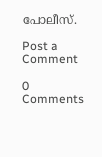പോലീസ്.

Post a Comment

0 Comments